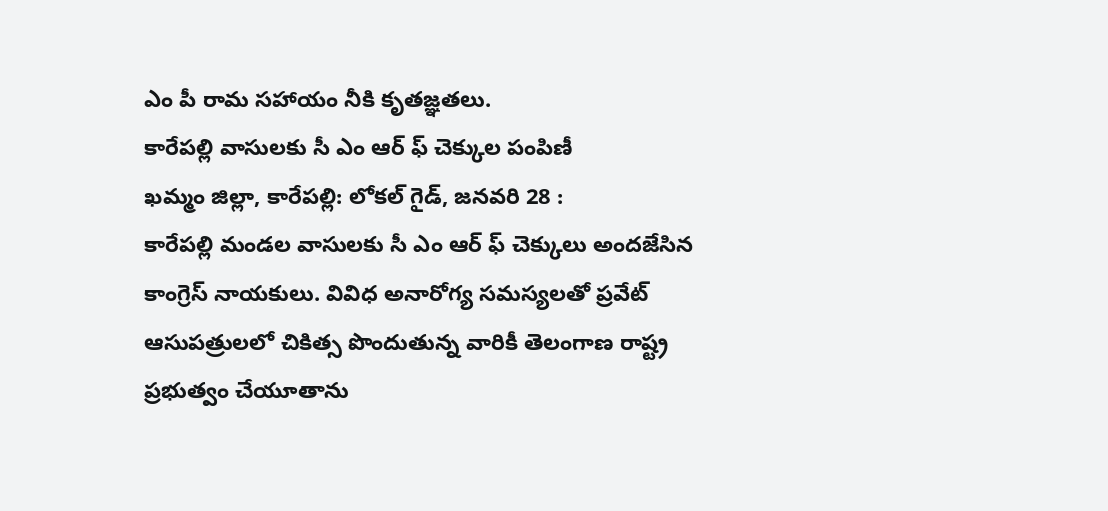ఎం పీ రామ సహాయం నీకి కృతజ్ఞతలు.
కారేపల్లి వాసులకు సీ ఎం ఆర్ ఫ్ చెక్కుల పంపిణీ
ఖమ్మం జిల్లా, కారేపల్లి: లోకల్ గైడ్, జనవరి 28 :
కారేపల్లి మండల వాసులకు సీ ఎం ఆర్ ఫ్ చెక్కులు అందజేసిన కాంగ్రెస్ నాయకులు. వివిధ అనారోగ్య సమస్యలతో ప్రవేట్ ఆసుపత్రులలో చికిత్స పొందుతున్న వారికీ తెలంగాణ రాష్ట్ర ప్రభుత్వం చేయూతాను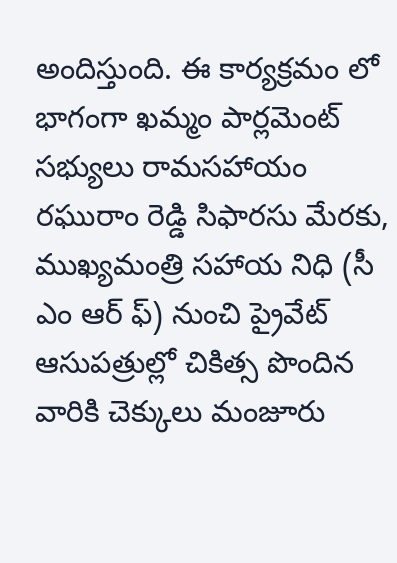అందిస్తుంది. ఈ కార్యక్రమం లో భాగంగా ఖమ్మం పార్లమెంట్ సభ్యులు రామసహాయం రఘురాం రెడ్డి సిఫారసు మేరకు, ముఖ్యమంత్రి సహాయ నిధి (సీ ఎం ఆర్ ఫ్) నుంచి ప్రైవేట్ ఆసుపత్రుల్లో చికిత్స పొందిన వారికి చెక్కులు మంజూరు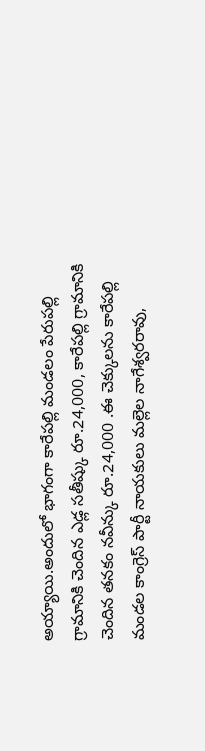అయ్యాయి.అందులో భాగంగా కారేపల్లి మండలం పేరుపల్లి గ్రామానికి చెందిన ఎడ్ల సతీష్కు రూ.24,000, కారేపల్లి గ్రామానికి చెందిన తనకం నవీన్కు రూ.24,000 .ఈ చెక్కులను కారేపల్లి మండల కాంగ్రెస్ పార్టీ నాయకులు మల్లెల నాగేశ్వరరావు,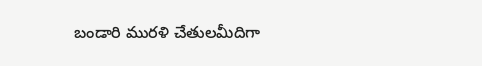బండారి మురళి చేతులమీదిగా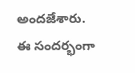అందజేశారు.
ఈ సందర్భంగా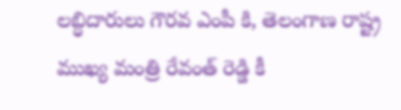లబ్ధిదారులు గౌరవ ఎంపీ కి, తెలంగాణ రాష్ట్ర ముఖ్య మంత్రి రేవంత్ రెడ్డి కీ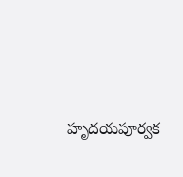హృదయపూర్వక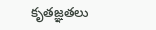కృతజ్ఞతలు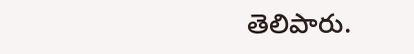తెలిపారు.